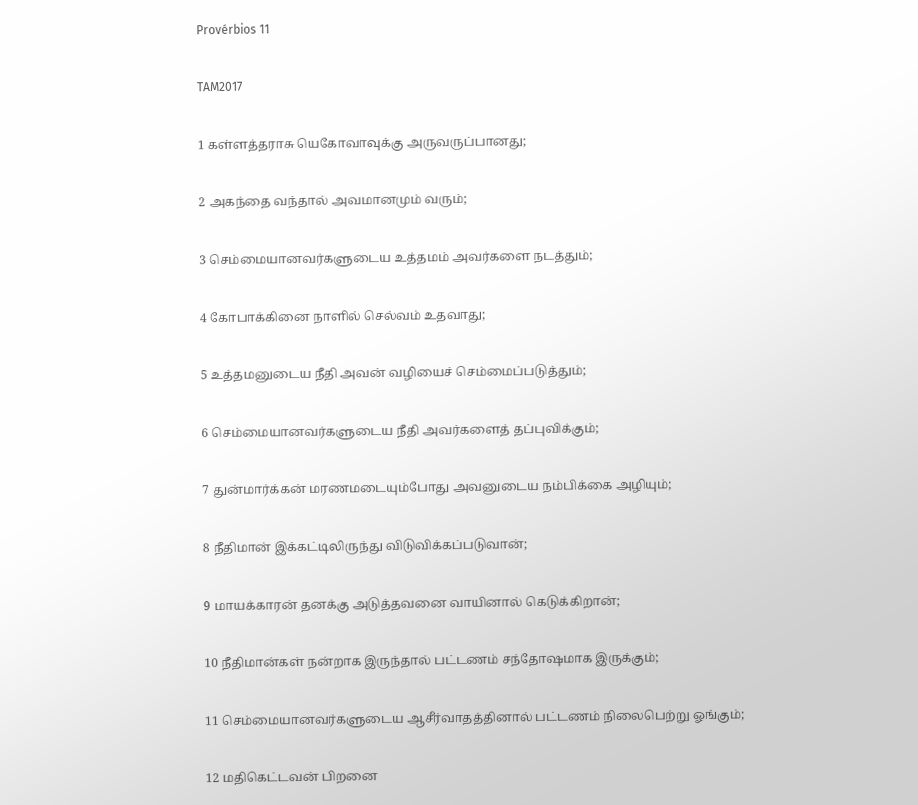Provérbios 11

TAM2017

1 கள்ளத்தராசு யெகோவாவுக்கு அருவருப்பானது;

2 அகந்தை வந்தால் அவமானமும் வரும்;

3 செம்மையானவர்களுடைய உத்தமம் அவர்களை நடத்தும்;

4 கோபாக்கினை நாளில் செல்வம் உதவாது;

5 உத்தமனுடைய நீதி அவன் வழியைச் செம்மைப்படுத்தும்;

6 செம்மையானவர்களுடைய நீதி அவர்களைத் தப்புவிக்கும்;

7 துன்மார்க்கன் மரணமடையும்போது அவனுடைய நம்பிக்கை அழியும்;

8 நீதிமான் இக்கட்டிலிருந்து விடுவிக்கப்படுவான்;

9 மாயக்காரன் தனக்கு அடுத்தவனை வாயினால் கெடுக்கிறான்;

10 நீதிமான்கள் நன்றாக இருந்தால் பட்டணம் சந்தோஷமாக இருக்கும்;

11 செம்மையானவர்களுடைய ஆசீர்வாதத்தினால் பட்டணம் நிலைபெற்று ஓங்கும்;

12 மதிகெட்டவன் பிறனை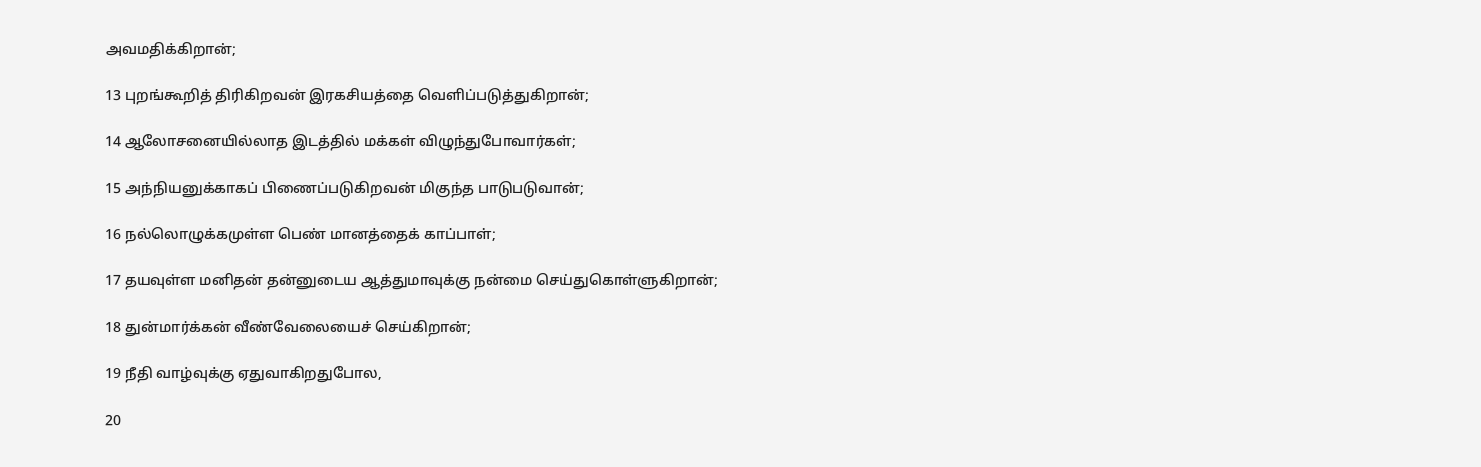அவமதிக்கிறான்;

13 புறங்கூறித் திரிகிறவன் இரகசியத்தை வெளிப்படுத்துகிறான்;

14 ஆலோசனையில்லாத இடத்தில் மக்கள் விழுந்துபோவார்கள்;

15 அந்நியனுக்காகப் பிணைப்படுகிறவன் மிகுந்த பாடுபடுவான்;

16 நல்லொழுக்கமுள்ள பெண் மானத்தைக் காப்பாள்;

17 தயவுள்ள மனிதன் தன்னுடைய ஆத்துமாவுக்கு நன்மை செய்துகொள்ளுகிறான்;

18 துன்மார்க்கன் வீண்வேலையைச் செய்கிறான்;

19 நீதி வாழ்வுக்கு ஏதுவாகிறதுபோல,

20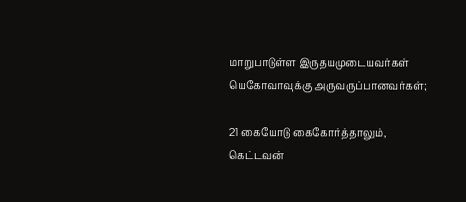மாறுபாடுள்ள இருதயமுடையவர்கள் யெகோவாவுக்கு அருவருப்பானவர்கள்;

21 கையோடு கைகோர்த்தாலும், கெட்டவன்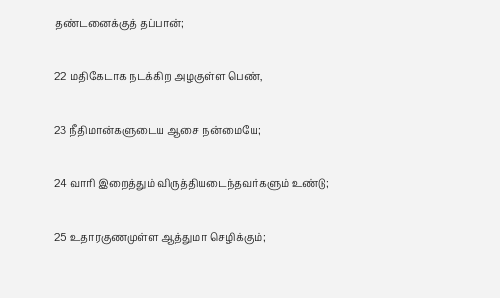தண்டனைக்குத் தப்பான்;

22 மதிகேடாக நடக்கிற அழகுள்ள பெண்,

23 நீதிமான்களுடைய ஆசை நன்மையே;

24 வாரி இறைத்தும் விருத்தியடைந்தவர்களும் உண்டு;

25 உதாரகுணமுள்ள ஆத்துமா செழிக்கும்;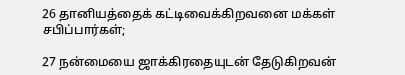26 தானியத்தைக் கட்டிவைக்கிறவனை மக்கள் சபிப்பார்கள்;

27 நன்மையை ஜாக்கிரதையுடன் தேடுகிறவன்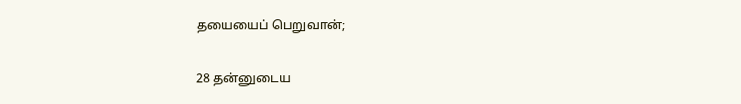தயையைப் பெறுவான்;

28 தன்னுடைய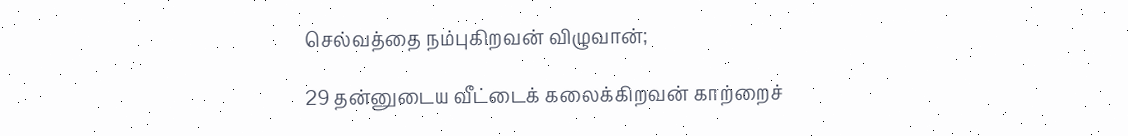செல்வத்தை நம்புகிறவன் விழுவான்;

29 தன்னுடைய வீட்டைக் கலைக்கிறவன் காற்றைச்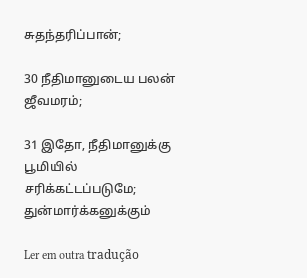சுதந்தரிப்பான்;

30 நீதிமானுடைய பலன் ஜீவமரம்;

31 இதோ, நீதிமானுக்கு பூமியில் சரிக்கட்டப்படுமே; துன்மார்க்கனுக்கும்

Ler em outra tradução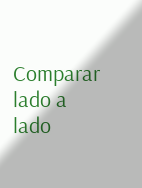Comparar lado a lado